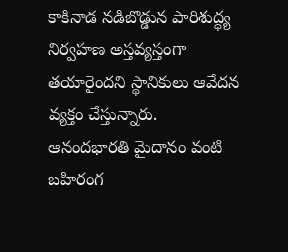కాకినాడ నడిబొడ్డున పారిశుద్ధ్య నిర్వహణ అస్తవ్యస్తంగా తయారైందని స్థానికులు ఆవేదన వ్యక్తం చేస్తున్నారు. ఆనందభారతి మైదానం వంటి బహిరంగ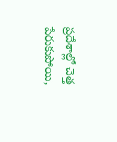ప్రదేశాల్లో చెత్త పేరుకుపోయి,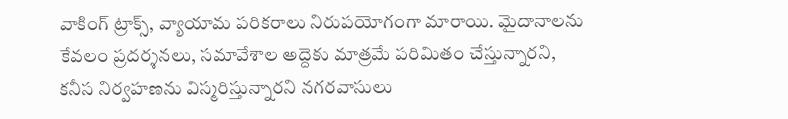వాకింగ్ ట్రాక్స్, వ్యాయామ పరికరాలు నిరుపయోగంగా మారాయి. మైదానాలను కేవలం ప్రదర్శనలు, సమావేశాల అద్దెకు మాత్రమే పరిమితం చేస్తున్నారని, కనీస నిర్వహణను విస్మరిస్తున్నారని నగరవాసులు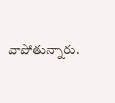వాపోతున్నారు.